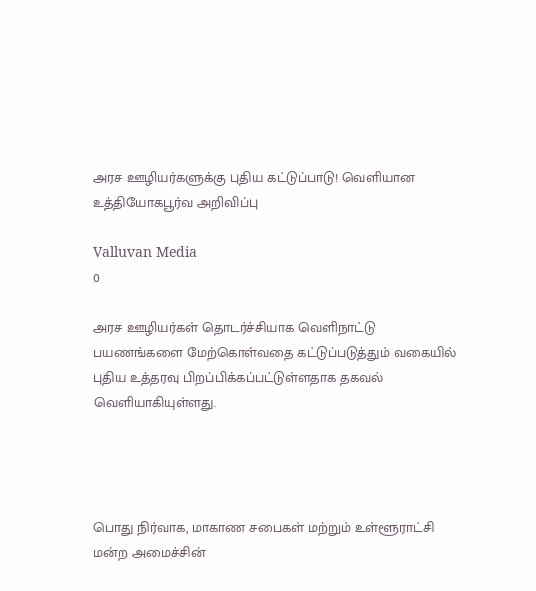அரச ஊழியர்களுக்கு புதிய கட்டுப்பாடு! வெளியான உத்தியோகபூர்வ அறிவிப்பு

Valluvan Media
0

அரச ஊழியர்கள் தொடர்ச்சியாக வெளிநாட்டு பயணங்களை மேற்கொள்வதை கட்டுப்படுத்தும் வகையில் புதிய உத்தரவு பிறப்பிக்கப்பட்டுள்ளதாக தகவல் வெளியாகியுள்ளது.




பொது நிர்வாக, மாகாண சபைகள் மற்றும் உள்ளூராட்சி மன்ற அமைச்சின்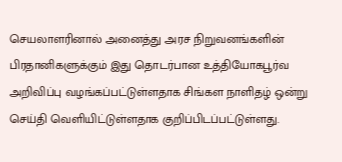செயலாளரினால் அனைத்து அரச நிறுவனங்களின் பிரதானிகளுக்கும் இது தொடர்பான உத்தியோகபூர்வ அறிவிப்பு வழங்கப்பட்டுள்ளதாக சிங்கள நாளிதழ் ஒன்று செய்தி வெளியிட்டுள்ளதாக குறிப்பிடப்பட்டுள்ளது.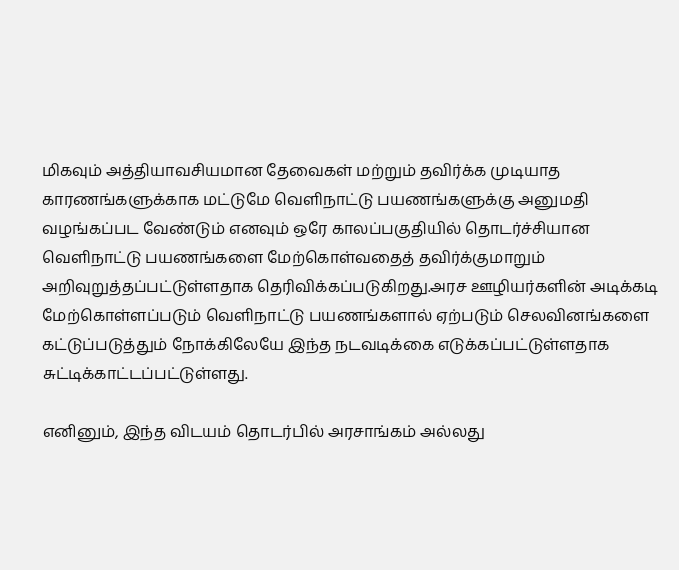மிகவும் அத்தியாவசியமான தேவைகள் மற்றும் தவிர்க்க முடியாத காரணங்களுக்காக மட்டுமே வெளிநாட்டு பயணங்களுக்கு அனுமதி வழங்கப்பட வேண்டும் எனவும் ஒரே காலப்பகுதியில் தொடர்ச்சியான வெளிநாட்டு பயணங்களை மேற்கொள்வதைத் தவிர்க்குமாறும் அறிவுறுத்தப்பட்டுள்ளதாக தெரிவிக்கப்படுகிறது.அரச ஊழியர்களின் அடிக்கடி மேற்கொள்ளப்படும் வெளிநாட்டு பயணங்களால் ஏற்படும் செலவினங்களை கட்டுப்படுத்தும் நோக்கிலேயே இந்த நடவடிக்கை எடுக்கப்பட்டுள்ளதாக சுட்டிக்காட்டப்பட்டுள்ளது.

எனினும், இந்த விடயம் தொடர்பில் அரசாங்கம் அல்லது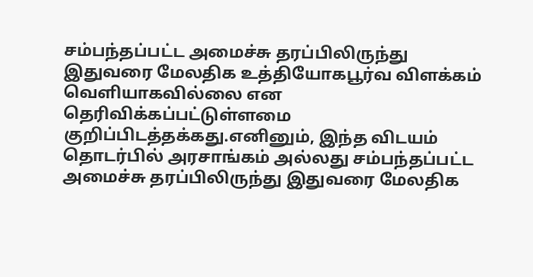சம்பந்தப்பட்ட அமைச்சு தரப்பிலிருந்து இதுவரை மேலதிக உத்தியோகபூர்வ விளக்கம் வெளியாகவில்லை என தெரிவிக்கப்பட்டுள்ளமை குறிப்பிடத்தக்கது.எனினும், இந்த விடயம் தொடர்பில் அரசாங்கம் அல்லது சம்பந்தப்பட்ட அமைச்சு தரப்பிலிருந்து இதுவரை மேலதிக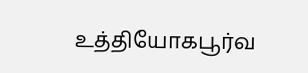உத்தியோகபூர்வ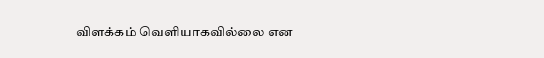விளக்கம் வெளியாகவில்லை என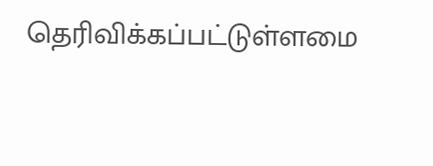தெரிவிக்கப்பட்டுள்ளமை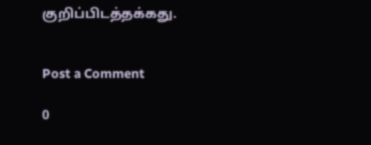குறிப்பிடத்தக்கது.


Post a Comment

0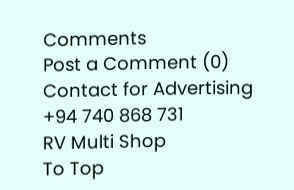Comments
Post a Comment (0)
Contact for Advertising
+94 740 868 731
RV Multi Shop
To Top